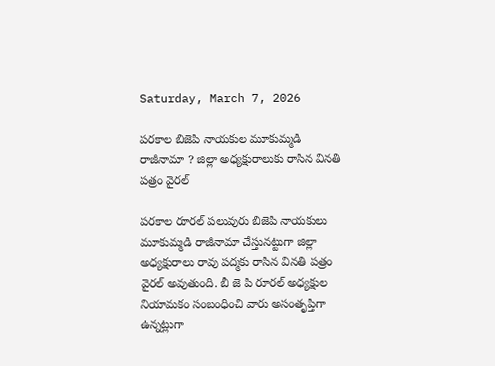Saturday, March 7, 2026

పరకాల బిజెపి నాయకుల మూకుమ్మడి రాజీనామా ? జిల్లా అధ్యక్షురాలుకు రాసిన వినతి పత్రం వైరల్

పరకాల రూరల్ పలువురు బిజెపి నాయకులు మూకుమ్మడి రాజీనామా చేస్తునట్టుగా జిల్లా అధ్యక్షురాలు రావు పద్మకు రాసిన వినతి పత్రం వైరల్ అవుతుంది. బీ జె పి రూరల్ అధ్యక్షుల నియామకం సంబంధించి వారు అసంతృప్తిగా ఉన్నట్లుగా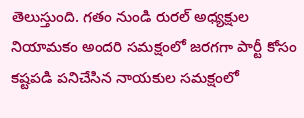తెలుస్తుంది. గతం నుండి రురల్ అధ్యక్షుల నియామకం అందరి సమక్షంలో జరగగా పార్టీ కోసం కష్టపడి పనిచేసిన నాయకుల సమక్షంలో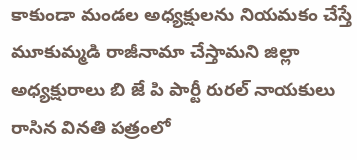కాకుండా మండల అధ్యక్షులను నియమకం చేస్తే మూకుమ్మడి రాజీనామా చేస్తామని జిల్లా అధ్యక్షురాలు బి జే పి పార్టీ రురల్ నాయకులు రాసిన వినతి పత్రంలో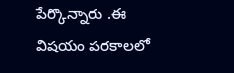పేర్కొన్నారు .ఈ విషయం పరకాలలో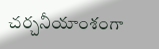చర్చనీయాంశంగా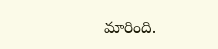మారింది.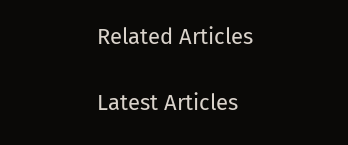Related Articles

Latest Articles